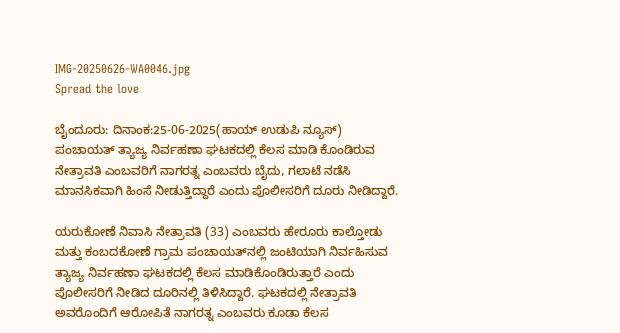IMG-20250626-WA0046.jpg
Spread the love

ಬೈಂದೂರು: ದಿನಾಂಕ:25-06-2025(ಹಾಯ್ ಉಡುಪಿ ನ್ಯೂಸ್) ಪಂಚಾಯತ್ ತ್ಯಾಜ್ಯ ನಿರ್ವಹಣಾ ಘಟಕದಲ್ಲಿ ಕೆಲಸ ಮಾಡಿ ಕೊಂಡಿರುವ ನೇತ್ರಾವತಿ ಎಂಬವರಿಗೆ ನಾಗರತ್ನ ಎಂಬವರು ಬೈದು, ಗಲಾಟೆ ನಡೆಸಿ ಮಾನಸಿಕವಾಗಿ ಹಿಂಸೆ ನೀಡುತ್ತಿದ್ದಾರೆ ಎಂದು ಪೊಲೀಸರಿಗೆ ದೂರು ನೀಡಿದ್ದಾರೆ.

ಯರುಕೋಣೆ ನಿವಾಸಿ ನೇತ್ರಾವತಿ (33) ಎಂಬವರು ಹೇರೂರು ಕಾಲ್ತೋಡು ಮತ್ತು ಕಂಬದಕೋಣೆ ಗ್ರಾಮ ಪಂಚಾಯತ್‌ನಲ್ಲಿ ಜಂಟಿಯಾಗಿ ನಿರ್ವಹಿಸುವ ತ್ಯಾಜ್ಯ ನಿರ್ವಹಣಾ ಘಟಕದಲ್ಲಿ ಕೆಲಸ ಮಾಡಿಕೊಂಡಿರುತ್ತಾರೆ ಎಂದು ಪೊಲೀಸರಿಗೆ ನೀಡಿದ ದೂರಿನಲ್ಲಿ ತಿಳಿಸಿದ್ದಾರೆ. ಘಟಕದಲ್ಲಿ ನೇತ್ರಾವತಿ ಅವರೊಂದಿಗೆ ಆರೋಪಿತೆ ನಾಗರತ್ನ ಎಂಬವರು ಕೂಡಾ ಕೆಲಸ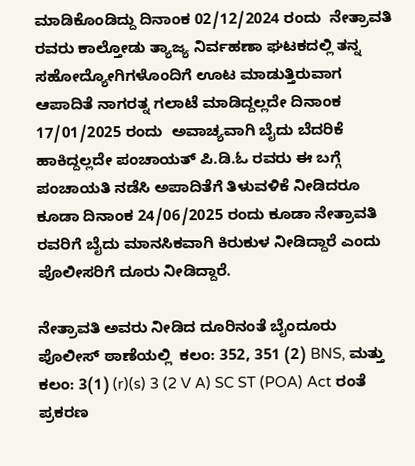ಮಾಡಿಕೊಂಡಿದ್ದು ದಿನಾಂಕ 02/12/2024 ರಂದು  ನೇತ್ರಾವತಿ ರವರು ಕಾಲ್ತೋಡು ತ್ಯಾಜ್ಯ ನಿರ್ವಹಣಾ ಘಟಕದಲ್ಲಿ ತನ್ನ ಸಹೋದ್ಯೋಗಿಗಳೊಂದಿಗೆ ಊಟ ಮಾಡುತ್ತಿರುವಾಗ ಆಪಾದಿತೆ ನಾಗರತ್ನ ಗಲಾಟೆ ಮಾಡಿದ್ದಲ್ಲದೇ ದಿನಾಂಕ 17/01/2025 ರಂದು  ಅವಾಚ್ಯವಾಗಿ ಬೈದು ಬೆದರಿಕೆ ಹಾಕಿದ್ದಲ್ಲದೇ ಪಂಚಾಯತ್‌ ಪಿ.ಡಿ.ಓ ರವರು ಈ ಬಗ್ಗೆ ಪಂಚಾಯತಿ ನಡೆಸಿ ಅಪಾದಿತೆಗೆ ತಿಳುವಳಿಕೆ ನೀಡಿದರೂ ಕೂಡಾ ದಿನಾಂಕ 24/06/2025 ರಂದು ಕೂಡಾ ನೇತ್ರಾವತಿ ರವರಿಗೆ ಬೈದು ಮಾನಸಿಕವಾಗಿ ಕಿರುಕುಳ ನೀಡಿದ್ದಾರೆ ಎಂದು ಪೊಲೀಸರಿಗೆ ದೂರು ನೀಡಿದ್ದಾರೆ.

ನೇತ್ರಾವತಿ ಅವರು ನೀಡಿದ ದೂರಿನಂತೆ ಬೈಂದೂರು ಪೊಲೀಸ್‌ ಠಾಣೆಯಲ್ಲಿ  ಕಲಂ: 352, 351 (2) BNS, ಮತ್ತು ಕಲಂ: 3(1) (r)(s) 3 (2 V A) SC ST (POA) Act ರಂತೆ ಪ್ರಕರಣ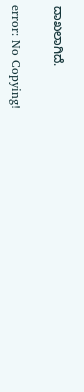ದಾಖಲಾಗಿದೆ.

error: No Copying!